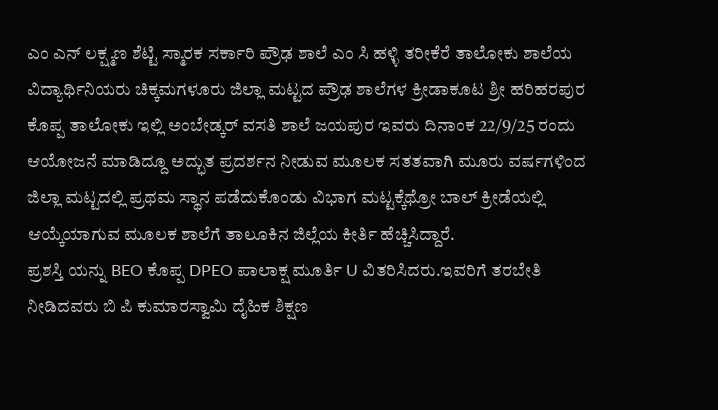ಎಂ ಎನ್ ಲಕ್ಷ್ಮಣ ಶೆಟ್ಟಿ ಸ್ಮಾರಕ ಸರ್ಕಾರಿ ಪ್ರೌಢ ಶಾಲೆ ಎಂ ಸಿ ಹಳ್ಳಿ ತರೀಕೆರೆ ತಾಲೋಕು ಶಾಲೆಯ ವಿದ್ಯಾರ್ಥಿನಿಯರು ಚಿಕ್ಕಮಗಳೂರು ಜಿಲ್ಲಾ ಮಟ್ಟದ ಪ್ರೌಢ ಶಾಲೆಗಳ ಕ್ರೀಡಾಕೂಟ ಶ್ರೀ ಹರಿಹರಪುರ ಕೊಪ್ಪ ತಾಲೋಕು ಇಲ್ಲಿ ಅಂಬೇಡ್ಕರ್ ವಸತಿ ಶಾಲೆ ಜಯಪುರ ಇವರು ದಿನಾಂಕ 22/9/25 ರಂದು ಆಯೋಜನೆ ಮಾಡಿದ್ದೂ ಅದ್ಭುತ ಪ್ರದರ್ಶನ ನೀಡುವ ಮೂಲಕ ಸತತವಾಗಿ ಮೂರು ವರ್ಷಗಳಿಂದ ಜಿಲ್ಲಾ ಮಟ್ಟದಲ್ಲಿ ಪ್ರಥಮ ಸ್ಥಾನ ಪಡೆದುಕೊಂಡು ವಿಭಾಗ ಮಟ್ಟಕ್ಕೆಥ್ರೋ ಬಾಲ್ ಕ್ರೀಡೆಯಲ್ಲಿ ಆಯ್ಕೆಯಾಗುವ ಮೂಲಕ ಶಾಲೆಗೆ ತಾಲೂಕಿನ ಜಿಲ್ಲೆಯ ಕೀರ್ತಿ ಹೆಚ್ಚಿಸಿದ್ದಾರೆ.
ಪ್ರಶಸ್ತಿ ಯನ್ನು BEO ಕೊಪ್ಪ DPEO ಪಾಲಾಕ್ಷ ಮೂರ್ತಿ U ವಿತರಿಸಿದರು.ಇವರಿಗೆ ತರಬೇತಿ ನೀಡಿದವರು ಬಿ ಪಿ ಕುಮಾರಸ್ವಾಮಿ ದೈಹಿಕ ಶಿಕ್ಷಣ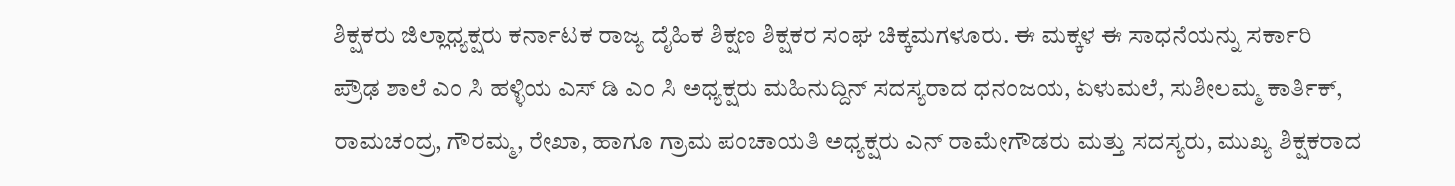ಶಿಕ್ಷಕರು ಜಿಲ್ಲಾಧ್ಯಕ್ಷರು ಕರ್ನಾಟಕ ರಾಜ್ಯ ದೈಹಿಕ ಶಿಕ್ಷಣ ಶಿಕ್ಷಕರ ಸಂಘ ಚಿಕ್ಕಮಗಳೂರು. ಈ ಮಕ್ಕಳ ಈ ಸಾಧನೆಯನ್ನು ಸರ್ಕಾರಿ ಪ್ರೌಢ ಶಾಲೆ ಎಂ ಸಿ ಹಳ್ಳಿಯ ಎಸ್ ಡಿ ಎಂ ಸಿ ಅಧ್ಯಕ್ಷರು ಮಹಿನುದ್ದಿನ್ ಸದಸ್ಯರಾದ ಧನಂಜಯ, ಏಳುಮಲೆ, ಸುಶೀಲಮ್ಮ ಕಾರ್ತಿಕ್, ರಾಮಚಂದ್ರ, ಗೌರಮ್ಮ, ರೇಖಾ, ಹಾಗೂ ಗ್ರಾಮ ಪಂಚಾಯತಿ ಅಧ್ಯಕ್ಷರು ಎನ್ ರಾಮೇಗೌಡರು ಮತ್ತು ಸದಸ್ಯರು, ಮುಖ್ಯ ಶಿಕ್ಷಕರಾದ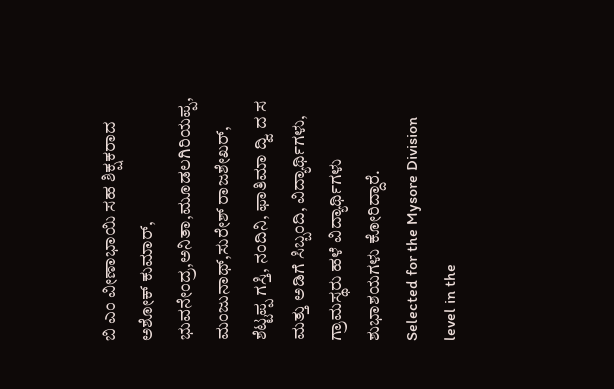ಬಿ ಎಂ ವೀಣಾಭಾಯಿ ಸಹ ಶಿಕ್ಷಕರಾದ ಅಶೋಕ್ ಕುಮಾರ್, ಭುವನೇಂದ್ರ,ಅನಿತಾ,ಮೂಡಲಗಿರಿಯಪ್ಪ, ಮಂಜುನಾಥ್,ಸುರೇಶ್ ರಾಜಶೇಖರ್, ಶೆಟ್ಟಪ್ಪ ಗಸ್ತಿ, ನಂದಿನಿ, ಫಾತಿಮಾ ದ್ವಿ ದ ಸ ಮತ್ತು ಅಡಿಗೆ ಸಿಬ್ಬಂದಿ, ವಿದ್ಯಾರ್ಥಿಗಳು, ಗ್ರಾಮಸ್ಥರು ಹಳೆ ವಿದ್ಯಾರ್ಥಿಗಳು ಶುಭಾಶಯಗಳು ಕೋರಿದ್ದಾರೆ.
Selected for the Mysore Division level in the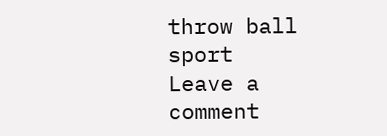throw ball sport
Leave a comment